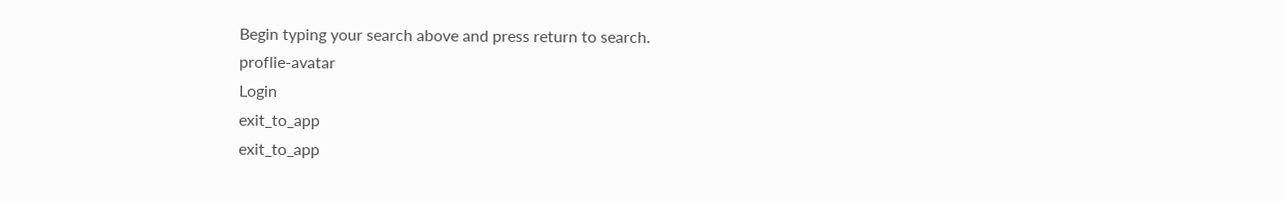Begin typing your search above and press return to search.
proflie-avatar
Login
exit_to_app
exit_to_app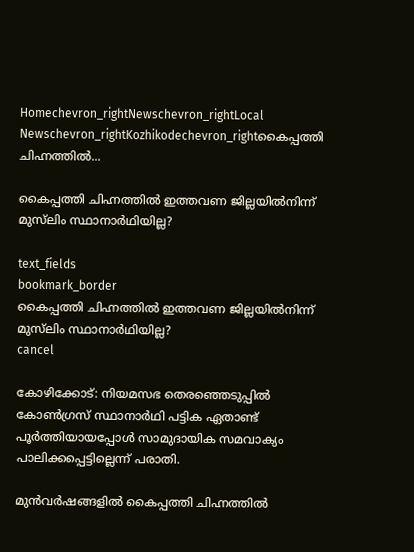Homechevron_rightNewschevron_rightLocal Newschevron_rightKozhikodechevron_rightകൈപ്പത്തി ചിഹ്നത്തിൽ...

കൈപ്പത്തി ചിഹ്നത്തിൽ ഇത്തവണ ജില്ലയിൽനിന്ന് മുസ്‍ലിം സ്ഥാനാർഥിയില്ല?

text_fields
bookmark_border
കൈപ്പത്തി ചിഹ്നത്തിൽ ഇത്തവണ ജില്ലയിൽനിന്ന് മുസ്‍ലിം സ്ഥാനാർഥിയില്ല?
cancel

കോഴിക്കോട്: നിയമസഭ തെരഞ്ഞെടുപ്പിൽ കോൺഗ്രസ് സ്ഥാനാർഥി പട്ടിക ഏതാണ്ട് പൂർത്തിയായപ്പോൾ സാമുദായിക സമവാക്യം പാലിക്കപ്പെട്ടില്ലെന്ന് പരാതി.

മുൻവർഷങ്ങളിൽ കൈപ്പത്തി ചിഹ്നത്തിൽ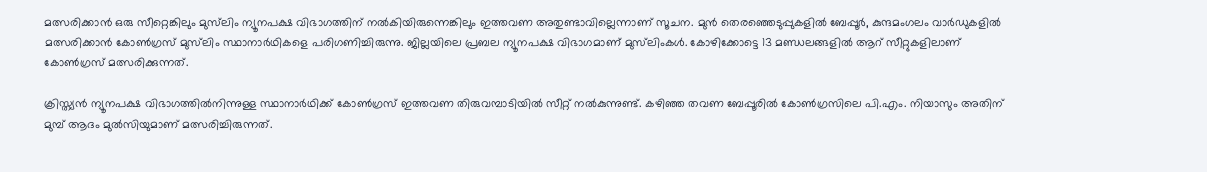മത്സരിക്കാൻ ഒരു സീറ്റെങ്കിലും മുസ്‍ലിം ന്യൂനപക്ഷ വിഭാഗത്തിന് നൽകിയിരുന്നെങ്കിലും ഇത്തവണ അതുണ്ടാവില്ലെന്നാണ് സൂചന. മുൻ തെരഞ്ഞെടുപ്പുകളിൽ ബേപ്പൂർ, കുന്ദമംഗലം വാർഡുകളിൽ മത്സരിക്കാൻ കോൺഗ്രസ് മുസ്‍ലിം സ്ഥാനാർഥികളെ പരിഗണിച്ചിരുന്നു. ജില്ലയിലെ പ്രബല ന്യൂനപക്ഷ വിഭാഗമാണ് മുസ്‍ലിംകൾ. കോഴിക്കോട്ടെ 13 മണ്ഡലങ്ങളിൽ ആറ് സീറ്റുകളിലാണ് കോൺഗ്രസ് മത്സരിക്കുന്നത്.

ക്രിസ്ത്യൻ ന്യൂനപക്ഷ വിഭാഗത്തിൽനിന്നുള്ള സ്ഥാനാർഥിക്ക് കോൺഗ്രസ് ഇത്തവണ തിരുവമ്പാടിയിൽ സീറ്റ് നൽകുന്നുണ്ട്. കഴിഞ്ഞ തവണ ബേപ്പൂരിൽ കോൺഗ്രസിലെ പി.എം. നിയാസും അതിന് മുമ്പ് ആദം മുൽസിയുമാണ് മത്സരിച്ചിരുന്നത്.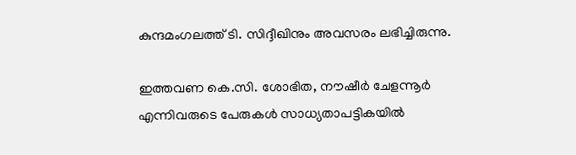കുന്ദമംഗലത്ത് ടി. സിദ്ദീഖിനും അവസരം ലഭിച്ചിരുന്നു.

ഇത്തവണ കെ.സി. ശോഭിത, നൗഷീർ ചേളന്നൂർ എന്നിവരുടെ പേരുകൾ സാധ്യതാപട്ടികയിൽ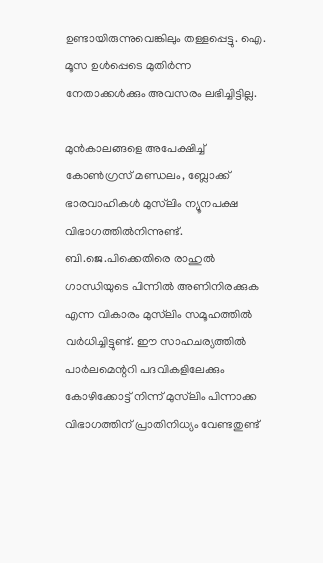ഉണ്ടായിരുന്നുവെങ്കിലും തള്ളപ്പെട്ടു. ഐ. മൂസ ഉൾപ്പെടെ മുതിർന്ന നേതാക്കൾക്കും അവസരം ലഭിച്ചിട്ടില്ല.

മുൻകാലങ്ങളെ അപേക്ഷിച്ച് കോൺഗ്രസ് മണ്ഡലം, ബ്ലോക്ക് ഭാരവാഹികൾ മുസ്‍ലിം ന്യൂനപക്ഷ വിഭാഗത്തിൽനിന്നുണ്ട്. ബി.ജെ.പിക്കെതിരെ രാഹുൽ ഗാന്ധിയുടെ പിന്നിൽ അണിനിരക്കുക എന്ന വികാരം മുസ്‍ലിം സമൂഹത്തിൽ വർധിച്ചിട്ടുണ്ട്. ഈ സാഹചര്യത്തിൽ പാർലമെന്ററി പദവികളിലേക്കും കോഴിക്കോട്ട് നിന്ന് മുസ്‍ലിം പിന്നാക്ക വിഭാഗത്തിന് പ്രാതിനിധ്യം വേണ്ടതുണ്ട്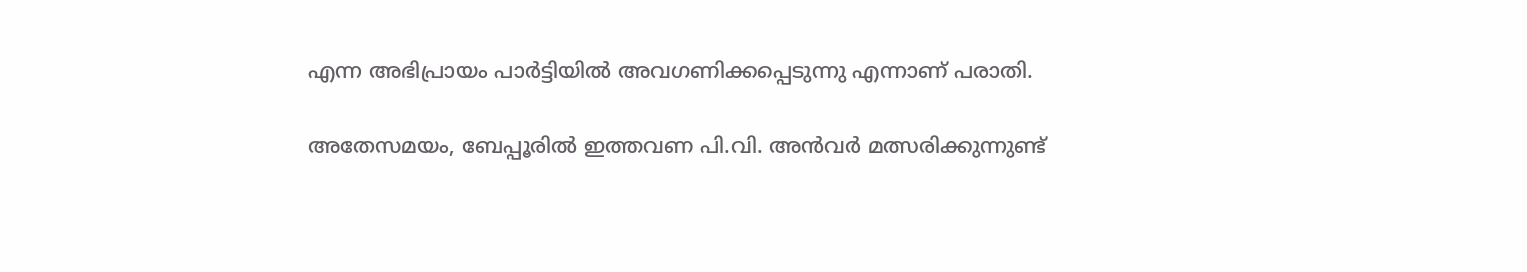എന്ന അഭിപ്രായം പാർട്ടിയിൽ അവഗണിക്കപ്പെടുന്നു എന്നാണ് പരാതി.

അതേസമയം, ബേപ്പൂരിൽ ഇത്തവണ പി.വി. അൻവർ മത്സരിക്കുന്നുണ്ട്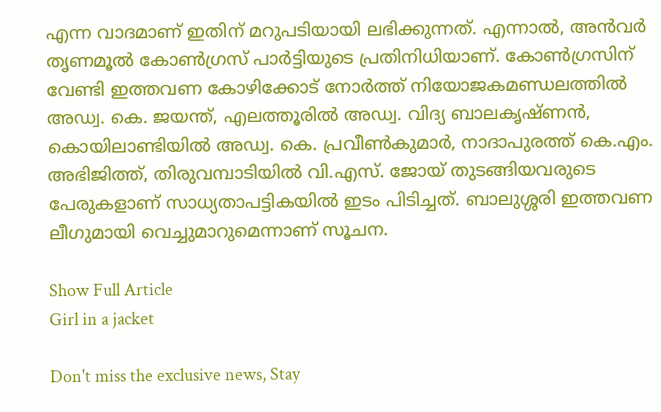എന്ന വാദമാണ് ഇതിന് മറുപടിയായി ലഭിക്കുന്നത്. എന്നാൽ, അൻവർ തൃണമൂൽ കോൺഗ്രസ് പാർട്ടിയുടെ പ്രതിനിധിയാണ്. കോൺഗ്രസിന് വേണ്ടി ഇത്തവണ കോഴിക്കോട് നോർത്ത് നിയോജകമണ്ഡലത്തിൽ അഡ്വ. കെ. ജയന്ത്, എലത്തൂരിൽ അഡ്വ. വിദ്യ ബാലകൃഷ്ണൻ, കൊയിലാണ്ടിയിൽ അഡ്വ. കെ. പ്രവീൺകുമാർ, നാദാപുരത്ത് കെ.എം. അഭിജിത്ത്, തിരുവമ്പാടിയിൽ വി.എസ്. ജോയ് തുടങ്ങിയവരുടെ പേരുകളാണ് സാധ്യതാപട്ടികയിൽ ഇടം പിടിച്ചത്. ബാലുശ്ശരി ഇത്തവണ ലീഗുമായി വെച്ചുമാറുമെന്നാണ് സൂചന.

Show Full Article
Girl in a jacket

Don't miss the exclusive news, Stay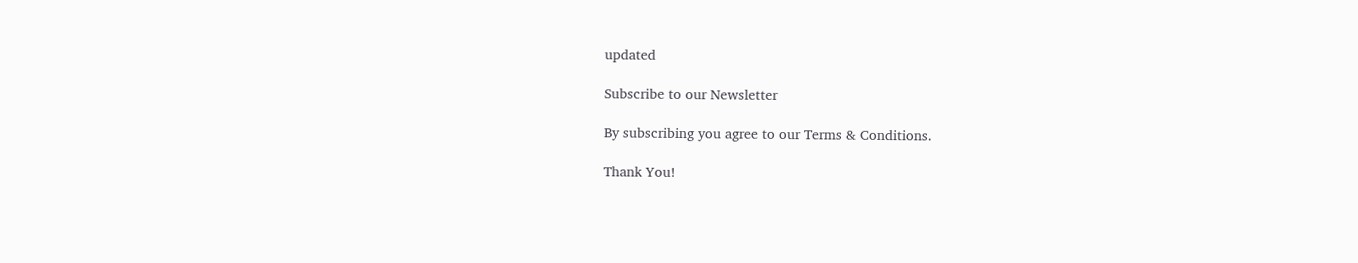updated

Subscribe to our Newsletter

By subscribing you agree to our Terms & Conditions.

Thank You!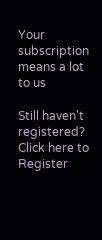Your subscription means a lot to us

Still haven't registered? Click here to Register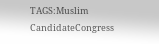TAGS:Muslim CandidateCongress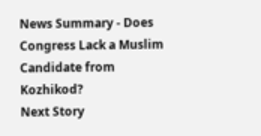News Summary - Does Congress Lack a Muslim Candidate from Kozhikod?
Next Story